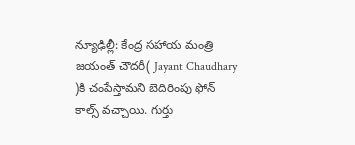న్యూఢిల్లీ: కేంద్ర సహాయ మంత్రి జయంత్ చౌదరీ( Jayant Chaudhary )కి చంపేస్తామని బెదిరింపు ఫోన్ కాల్స్ వచ్చాయి. గుర్తు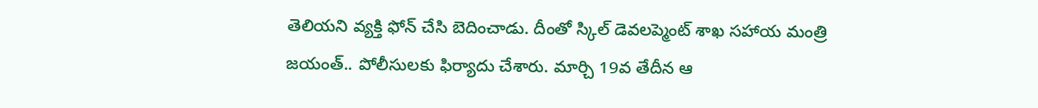తెలియని వ్యక్తి ఫోన్ చేసి బెదించాడు. దీంతో స్కిల్ డెవలప్మెంట్ శాఖ సహాయ మంత్రి జయంత్.. పోలీసులకు ఫిర్యాదు చేశారు. మార్చి 19వ తేదీన ఆ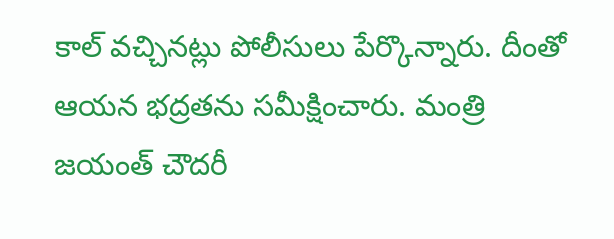కాల్ వచ్చినట్లు పోలీసులు పేర్కొన్నారు. దీంతో ఆయన భద్రతను సమీక్షించారు. మంత్రి జయంత్ చౌదరీ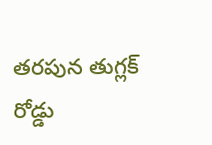తరపున తుగ్లక్ రోడ్డు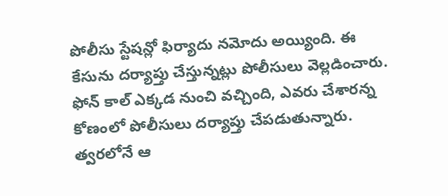పోలీసు స్టేషన్లో ఫిర్యాదు నమోదు అయ్యింది. ఈ కేసును దర్యాప్తు చేస్తున్నట్లు పోలీసులు వెల్లడించారు. ఫోన్ కాల్ ఎక్కడ నుంచి వచ్చింది, ఎవరు చేశారన్న కోణంలో పోలీసులు దర్యాప్తు చేపడుతున్నారు. త్వరలోనే ఆ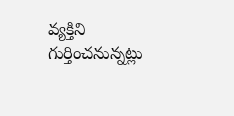వ్యక్తిని గుర్తించనున్నట్లు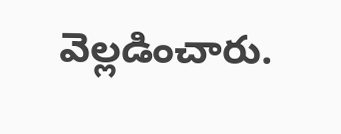వెల్లడించారు.